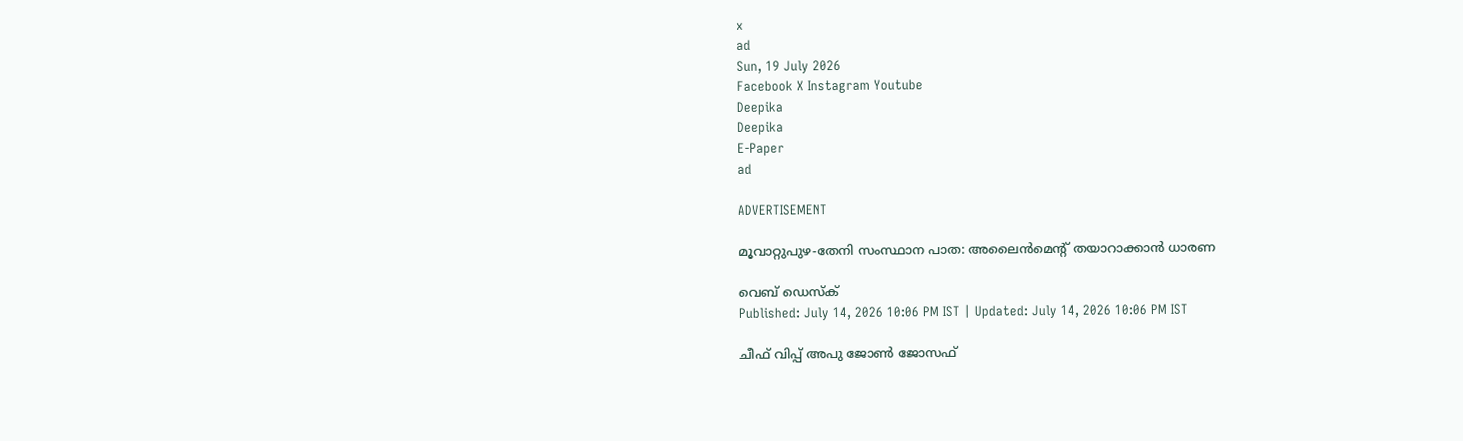x
ad
Sun, 19 July 2026
Facebook X Instagram Youtube
Deepika
Deepika
E-Paper
ad

ADVERTISEMENT

മൂവാറ്റുപുഴ-തേനി സംസ്ഥാന പാത: അലൈന്‍മെന്‍റ് തയാറാക്കാന്‍ ധാരണ

വെബ് ഡെസ്ക്
Published: July 14, 2026 10:06 PM IST | Updated: July 14, 2026 10:06 PM IST

ചീഫ് വിപ്പ് അപു ജോണ്‍ ജോസഫ്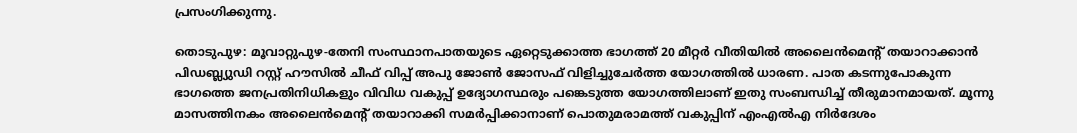പ്രസംഗിക്കുന്നു.

തൊടുപുഴ: മൂവാറ്റുപുഴ-തേനി സംസ്ഥാനപാതയുടെ ഏറ്റെടുക്കാത്ത ഭാഗത്ത് 20 മീറ്റര്‍ വീതിയില്‍ അലൈന്‍മെന്‍റ് തയാറാക്കാന്‍ പിഡബ്ല്യുഡി റസ്റ്റ് ഹൗസില്‍ ചീഫ് വിപ്പ് അപു ജോണ്‍ ജോസഫ് വിളിച്ചുചേര്‍ത്ത യോഗത്തില്‍ ധാരണ. പാത കടന്നുപോകുന്ന ഭാഗത്തെ ജനപ്രതിനിധികളും വിവിധ വകുപ്പ് ഉദ്യോഗസ്ഥരും പങ്കെടുത്ത യോഗത്തിലാണ് ഇതു സംബന്ധിച്ച് തീരുമാനമായത്. മൂന്നു മാസത്തിനകം അലൈന്‍മെന്‍റ് തയാറാക്കി സമര്‍പ്പിക്കാനാണ് പൊതുമരാമത്ത് വകുപ്പിന് എംഎല്‍എ നിര്‍ദേശം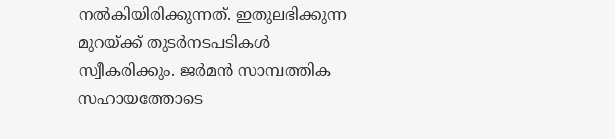നല്‍കിയിരിക്കുന്നത്. ഇതുലഭിക്കുന്ന മുറയ്ക്ക് തുടര്‍നടപടികള്‍ സ്വീകരിക്കും. ജര്‍മന്‍ സാമ്പത്തിക സഹായത്തോടെ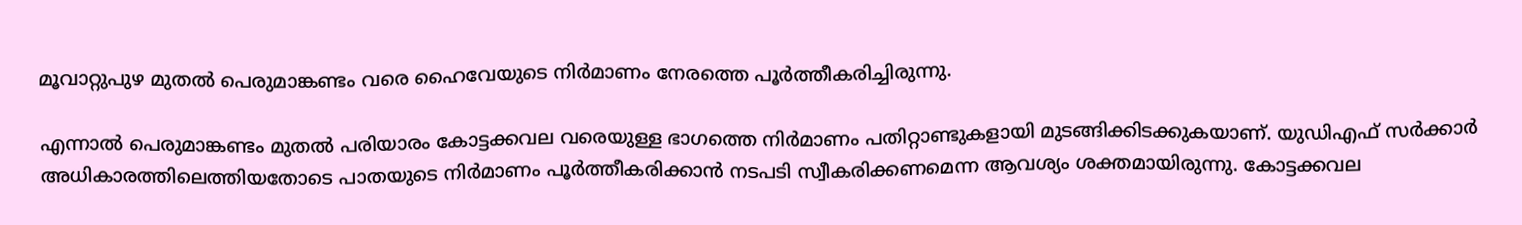മൂവാറ്റുപുഴ മുതല്‍ പെരുമാങ്കണ്ടം വരെ ഹൈവേയുടെ നിര്‍മാണം നേരത്തെ പൂര്‍ത്തീകരിച്ചിരുന്നു.

എന്നാല്‍ പെരുമാങ്കണ്ടം മുതല്‍ പരിയാരം കോട്ടക്കവല വരെയുള്ള ഭാഗത്തെ നിര്‍മാണം പതിറ്റാണ്ടുകളായി മുടങ്ങിക്കിടക്കുകയാണ്. യുഡിഎഫ് സര്‍ക്കാര്‍ അധികാരത്തിലെത്തിയതോടെ പാതയുടെ നിര്‍മാണം പൂര്‍ത്തീകരിക്കാന്‍ നടപടി സ്വീകരിക്കണമെന്ന ആവശ്യം ശക്തമായിരുന്നു. കോട്ടക്കവല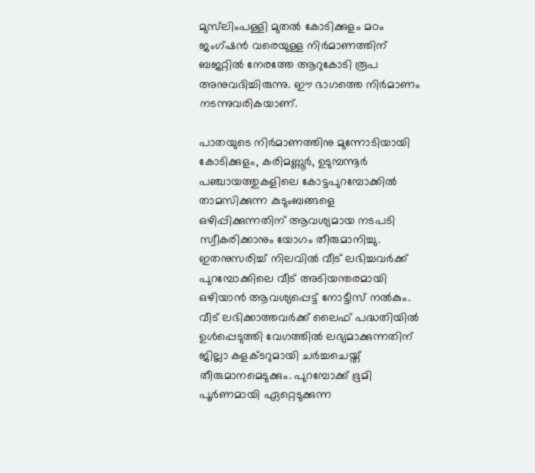മുസ്‌ലിംപള്ളി മുതല്‍ കോടിക്കുളം മഠം ജംഗ്ഷന്‍ വരെയുള്ള നിര്‍മാണത്തിന് ബജറ്റില്‍ നേരത്തേ ആറുകോടി രൂപ അനുവദിച്ചിരുന്നു. ഈ ഭാഗത്തെ നിര്‍മാണം നടന്നുവരികയാണ്.

പാതയുടെ നിര്‍മാണത്തിനു മുന്നോടിയായി കോടിക്കുളം, കരിമണ്ണൂര്‍, ഉടുമ്പന്നൂര്‍ പഞ്ചായത്തുകളിലെ കോട്ടപുറമ്പോക്കില്‍ താമസിക്കുന്ന കുടുംബങ്ങളെ ഒഴിപ്പിക്കുന്നതിന് ആവശ്യമായ നടപടി സ്വീകരിക്കാനും യോഗം തീരുമാനിച്ചു. ഇതനുസരിച്ച് നിലവില്‍ വീട് ലഭിച്ചവര്‍ക്ക് പുറമ്പോക്കിലെ വീട് അടിയന്തരമായി ഒഴിയാന്‍ ആവശ്യപ്പെട്ട് നോട്ടീസ്‌ നല്‍കും. വീട് ലഭിക്കാത്തവര്‍ക്ക് ലൈഫ് പദ്ധതിയില്‍ ഉള്‍പ്പെടുത്തി വേഗത്തില്‍ ലഭ്യമാക്കുന്നതിന് ജില്ലാ കളക്‌ടറുമായി ചര്‍ച്ചചെയ്ത് തീരുമാനമെടുക്കും. പുറമ്പോക്ക് ഭൂമി പൂര്‍ണമായി ഏറ്റെടുക്കുന്ന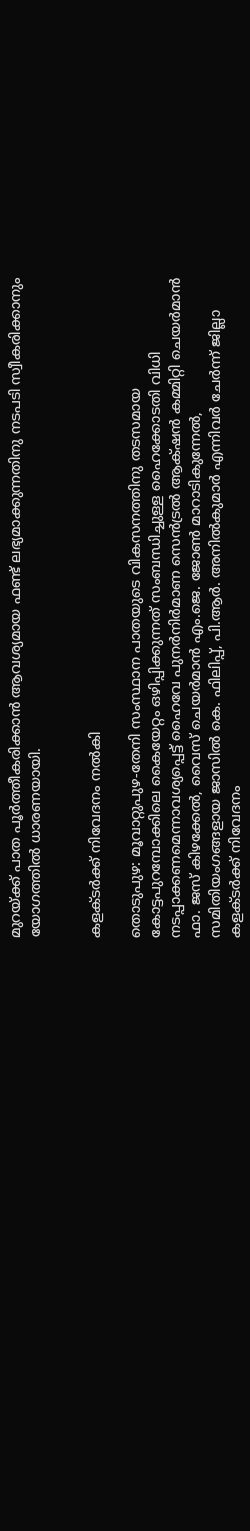മുറയ്ക്ക് പാത പൂര്‍ത്തീകരിക്കാന്‍ ആവശ്യമായ ഫണ്ട് ലഭ്യമാക്കുന്നതിനു നടപടി സ്വീകരിക്കാനും യോഗത്തില്‍ ധാരണയായി.


കളക്‌ടര്‍ക്ക് നിവേദനം നല്‍കി

തൊടുപുഴ: മൂവാറ്റുപുഴ-തേനി സംസ്ഥാന പാതയുടെ വികസനത്തിനു തടസമായ കോട്ടപുറമ്പോക്കിലെ കൈയേറ്റം ഒഴിപ്പിക്കുന്നത് സംബന്ധിച്ചുള്ള ഹൈക്കോടതി വിധി നടപ്പാക്കണമെന്നാവശ്യപ്പെട്ട് ഹൈവേ പുനര്‍നിര്‍മാണ സെന്‍ട്രല്‍ ആക്‌ഷന്‍ കമ്മിറ്റി ചെയര്‍മാന്‍ ഫാ. ജസ് കിഴക്കേല്‍, വൈസ് ചെയര്‍മാന്‍ എം.ജെ. ജോണ്‍ മാറാടികുന്നേല്‍, സമിതിയംഗങ്ങളായ ജാസില്‍ കെ. ഫിലിപ്പ്, പി.ആര്‍. അനില്‍കുമാര്‍ എന്നിവര്‍ ചേര്‍ന്ന് ജില്ലാ കളക്‌ടര്‍ക്ക് നിവേദനം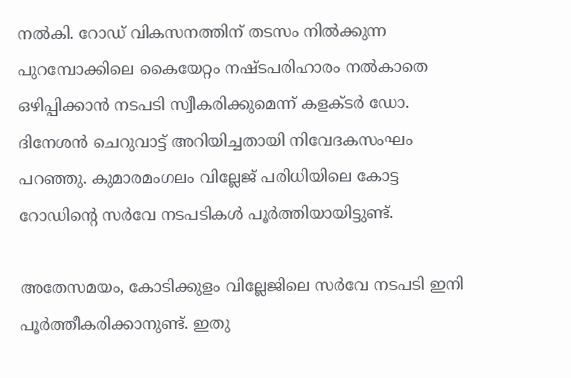നല്‍കി. റോഡ് വികസനത്തിന് തടസം നില്‍ക്കുന്ന പുറമ്പോക്കിലെ കൈയേറ്റം നഷ്ടപരിഹാരം നല്‍കാതെ ഒഴിപ്പിക്കാന്‍ നടപടി സ്വീകരിക്കുമെന്ന് കളക്‌ടര്‍ ഡോ. ദിനേശന്‍ ചെറുവാട്ട് അറിയിച്ചതായി നിവേദകസംഘം പറഞ്ഞു. കുമാരമംഗലം വില്ലേജ് പരിധിയിലെ കോട്ട റോഡിന്‍റെ സര്‍വേ നടപടികള്‍ പൂര്‍ത്തിയായിട്ടുണ്ട്.

അതേസമയം, കോടിക്കുളം വില്ലേജിലെ സര്‍വേ നടപടി ഇനി പൂര്‍ത്തീകരിക്കാനുണ്ട്. ഇതു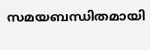സമയബന്ധിതമായി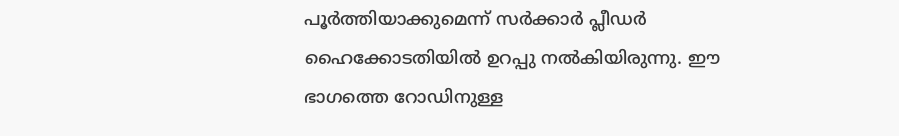പൂര്‍ത്തിയാക്കുമെന്ന് സര്‍ക്കാര്‍ പ്ലീഡര്‍ ഹൈക്കോടതിയില്‍ ഉറപ്പു നല്‍കിയിരുന്നു. ഈ ഭാഗത്തെ റോഡിനുള്ള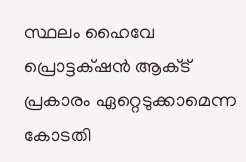സ്ഥലം ഹൈവേ പ്രൊട്ടക്‌ഷന്‍ ആക്‌ട് പ്രകാരം ഏറ്റെടുക്കാമെന്ന കോടതി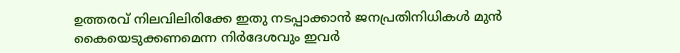ഉത്തരവ് നിലവിലിരിക്കേ ഇതു നടപ്പാക്കാന്‍ ജനപ്രതിനിധികള്‍ മുന്‍ കൈയെടുക്കണമെന്ന നിര്‍ദേശവും ഇവര്‍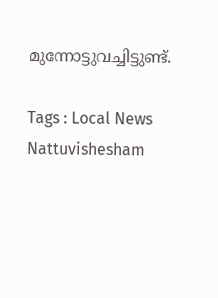മുന്നോട്ടുവച്ചിട്ടുണ്ട്.

Tags : Local News Nattuvishesham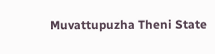Muvattupuzha Theni State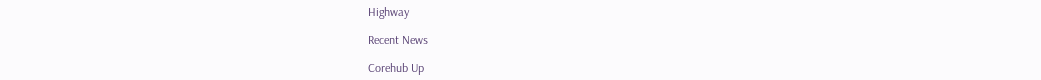Highway

Recent News

Corehub Up